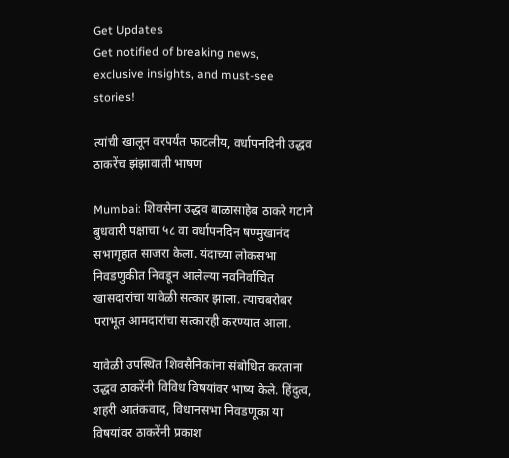Get Updates
Get notified of breaking news, exclusive insights, and must-see stories!

त्यांची खालून वरपर्यंत फाटलीय, वर्धापनदिनी उद्धव ठाकरेंच झंझावाती भाषण

Mumbai: शिवसेना उद्धव बाळासाहेब ठाकरे गटाने बुधवारी पक्षाचा ५८ वा वर्धापनदिन षण्मुखानंद सभागृहात साजरा केला. यंदाच्या लोकसभा निवडणुकीत निवडून आलेल्या नवनिर्वाचित खासदारांचा यावेळी सत्कार झाला. त्याचबरोबर पराभूत आमदारांचा सत्कारही करण्यात आला.

यावेळी उपस्थित शिवसैनिकांना संबोधित करताना उद्धव ठाकरेंनी विविध विषयांवर भाष्य केले. हिंदुत्व, शहरी आतंकवाद, विधानसभा निवडणूका या विषयांवर ठाकरेंनी प्रकाश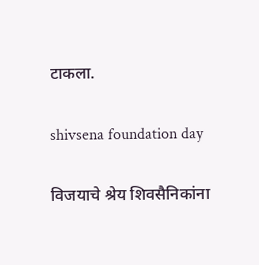टाकला.

shivsena foundation day

विजयाचे श्रेय शिवसैनिकांना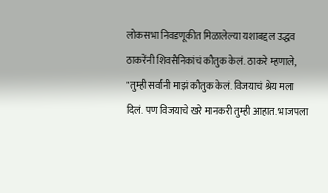लोकसभा निवडणूकीत मिळालेल्या यशाबद्दल उद्धव ठाकरेंनी शिवसैनिकांचं कौतुक केलं. ठाकरे म्हणाले, "तुम्ही सर्वांनी माझं कौतुक केलं. विजयाचं श्रेय मला दिलं. पण विजयाचे खरे मानकरी तुम्ही आहात. भाजपला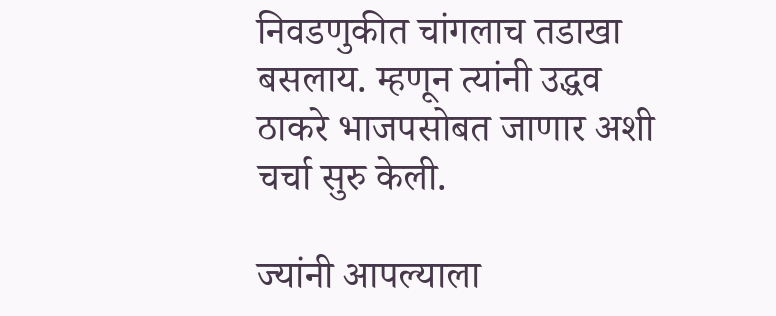निवडणुकीत चांगलाच तडाखा बसलाय. म्हणून त्यांनी उद्धव ठाकरे भाजपसोबत जाणार अशी चर्चा सुरु केली.

ज्यांनी आपल्याला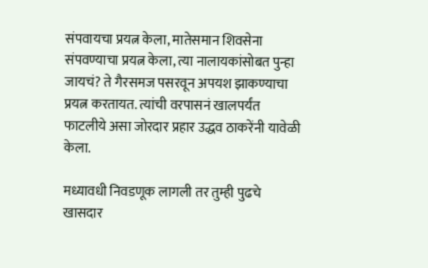संपवायचा प्रयत्न केला, मातेसमान शिवसेना संपवण्याचा प्रयत्न केला, त्या नालायकांसोबत पुन्हा जायचं? ते गैरसमज पसरवून अपयश झाकण्याचा प्रयत्न करतायत. त्यांची वरपासनं खालपर्यंत फाटलीये असा जोरदार प्रहार उद्धव ठाकरेंनी यावेळी केला.

मध्यावधी निवडणूक लागली तर तुम्ही पुढचे खासदार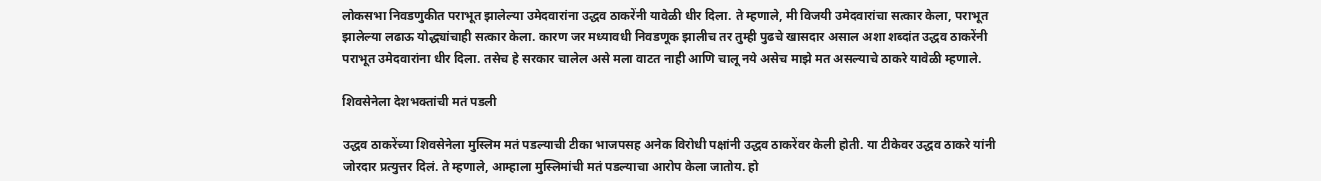लोकसभा निवडणुकीत पराभूत झालेल्या उमेदवारांना उद्धव ठाकरेंनी यावेळी धीर दिला. ते म्हणाले, मी विजयी उमेदवारांचा सत्कार केला, पराभूत झालेल्या लढाऊ योद्ध्यांचाही सत्कार केला. कारण जर मध्यावधी निवडणूक झालीच तर तुम्ही पुढचे खासदार असाल अशा शब्दांत उद्धव ठाकरेंनी पराभूत उमेदवारांना धीर दिला. तसेच हे सरकार चालेल असे मला वाटत नाही आणि चालू नये असेच माझे मत असल्याचे ठाकरे यावेळी म्हणाले.

शिवसेनेला देशभक्तांची मतं पडली

उद्धव ठाकरेंच्या शिवसेनेला मुस्लिम मतं पडल्याची टीका भाजपसह अनेक विरोधी पक्षांनी उद्धव ठाकरेंवर केली होती. या टीकेवर उद्धव ठाकरे यांनी जोरदार प्रत्युत्तर दिलं. ते म्हणाले, आम्हाला मुस्लिमांची मतं पडल्याचा आरोप केला जातोय. हो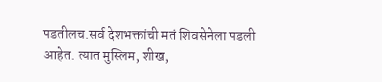पडतीलच.सर्व देशभक्तांची मतं शिवसेनेला पडली आहेत. त्यात मुस्लिम, शीख,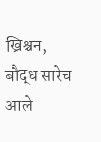ख्रिश्चन, बौद्ध सारेच आले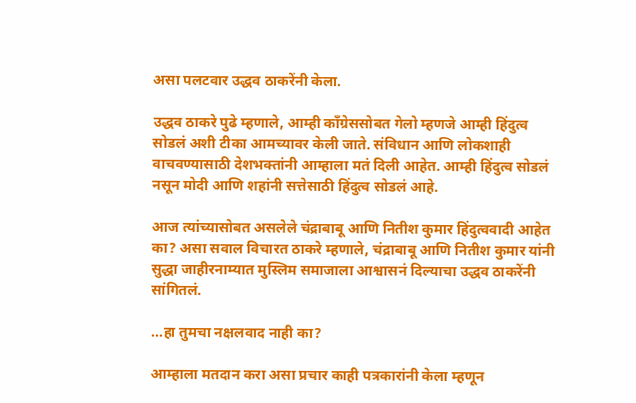असा पलटवार उद्धव ठाकरेंनी केला.

उद्धव ठाकरे पुढे म्हणाले, आम्ही काँग्रेससोबत गेलो म्हणजे आम्ही हिंदुत्व सोडलं अशी टीका आमच्यावर केली जाते. संविधान आणि लोकशाही वाचवण्यासाठी देशभक्तांनी आम्हाला मतं दिली आहेत. आम्ही हिंदुत्व सोडलं नसून मोदी आणि शहांनी सत्तेसाठी हिंदुत्व सोडलं आहे.

आज त्यांच्यासोबत असलेले चंद्राबाबू आणि नितीश कुमार हिंदुत्ववादी आहेत का? असा सवाल विचारत ठाकरे म्हणाले, चंद्राबाबू आणि नितीश कुमार यांनी सुद्धा जाहीरनाम्यात मुस्लिम समाजाला आश्वासनं दिल्याचा उद्धव ठाकरेंनी सांगितलं.

...हा तुमचा नक्षलवाद नाही का?

आम्हाला मतदान करा असा प्रचार काही पत्रकारांनी केला म्हणून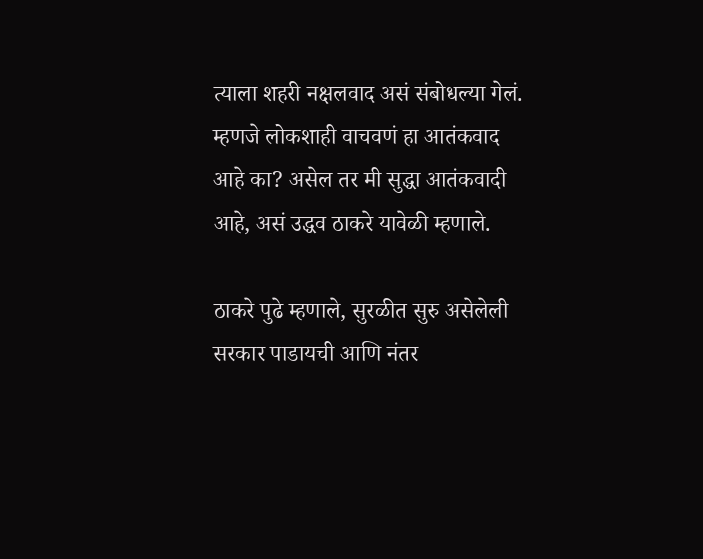त्याला शहरी नक्षलवाद असं संबोधल्या गेलं. म्हणजे लोकशाही वाचवणं हा आतंकवाद आहे का? असेल तर मी सुद्धा आतंकवादी आहे, असं उद्धव ठाकरे यावेळी म्हणाले.

ठाकरे पुढे म्हणाले, सुरळीत सुरु असेलेली सरकार पाडायची आणि नंतर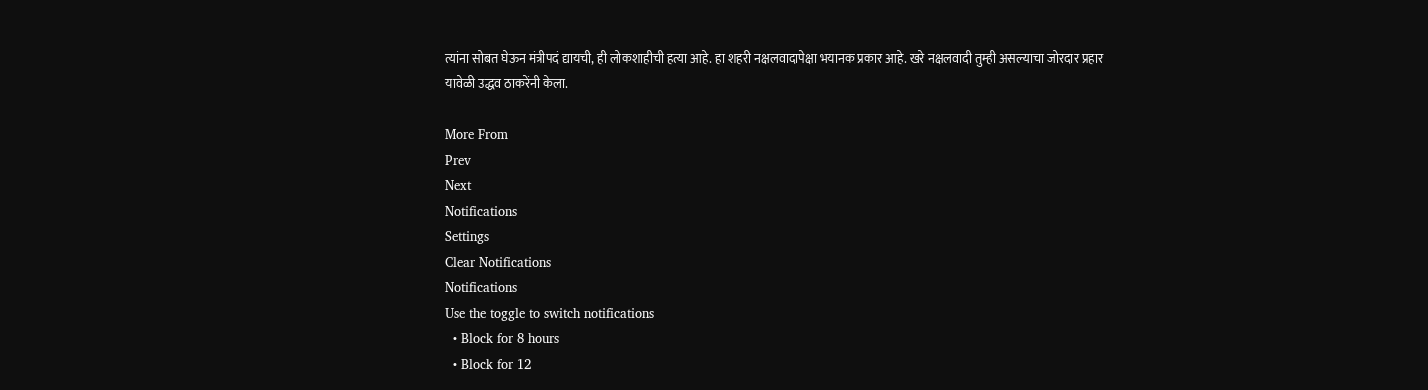त्यांना सोबत घेऊन मंत्रीपदं द्यायची, ही लोकशाहीची हत्या आहे. हा शहरी नक्षलवादापेक्षा भयानक प्रकार आहे. खरे नक्षलवादी तुम्ही असल्याचा जोरदार प्रहार यावेळी उद्धव ठाकरेंनी केला.

More From
Prev
Next
Notifications
Settings
Clear Notifications
Notifications
Use the toggle to switch notifications
  • Block for 8 hours
  • Block for 12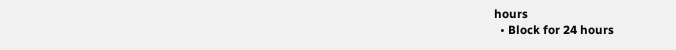hours
  • Block for 24 hours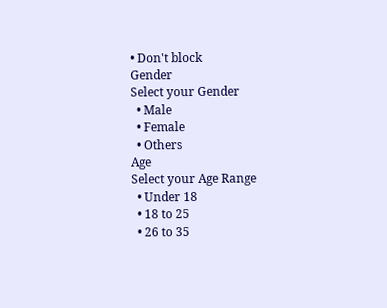• Don't block
Gender
Select your Gender
  • Male
  • Female
  • Others
Age
Select your Age Range
  • Under 18
  • 18 to 25
  • 26 to 35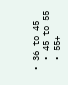• 36 to 45
  • 45 to 55
  • 55+